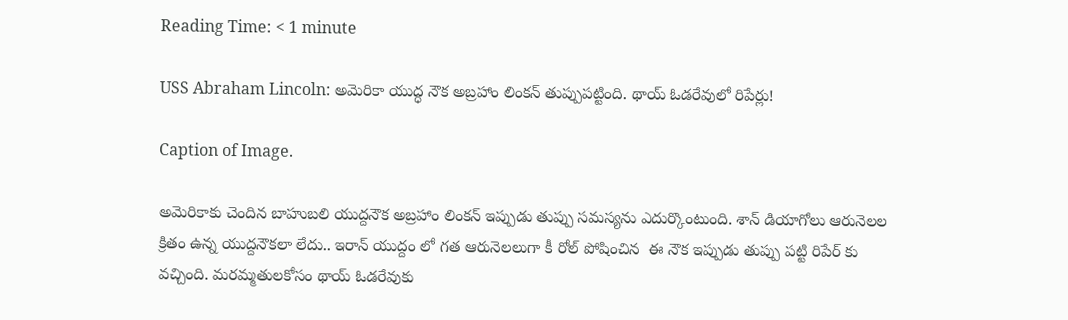Reading Time: < 1 minute

USS Abraham Lincoln: అమెరికా యుద్ధ నౌక అబ్రహాం లింకన్ తుప్పుపట్టింది. థాయ్ ఓడరేవులో రిపేర్లు!

Caption of Image.

అమెరికాకు చెందిన బాహుబలి యుద్దనౌక అబ్రహాం లింకన్ ఇప్పుడు తుప్పు సమస్యను ఎదుర్కొంటుంది. శాన్ డియాగోలు ఆరునెలల క్రితం ఉన్న యుద్దనౌకలా లేదు.. ఇరాన్ యుద్దం లో గత ఆరునెలలుగా కీ రోల్ పోషించిన  ఈ నౌక ఇప్పుడు తుప్పు పట్టి రిపేర్ కు వచ్చింది. మరమ్మతులకోసం థాయ్ ఓడరేవుకు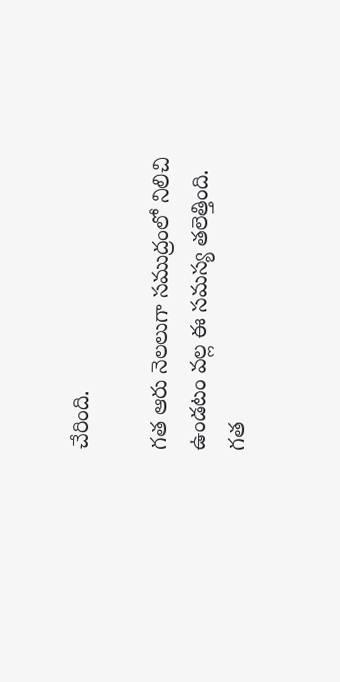చేరింది.

గత ఆరు నెలలుగా సముద్రంలో నిలిచి ఉండటం వల్ల ఈ సమస్య తలెత్తింది. గత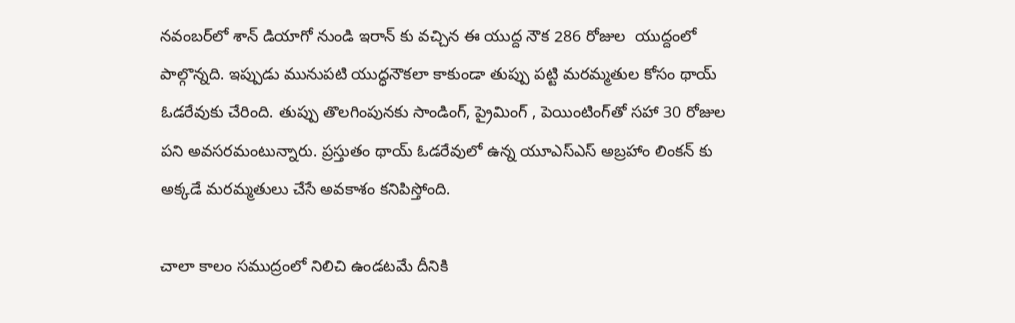నవంబర్‌లో శాన్ డియాగో నుండి ఇరాన్ కు వచ్చిన ఈ యుద్ద నౌక 286 రోజుల  యుద్దంలో పాల్గొన్నది. ఇప్పుడు మునుపటి యుద్ధనౌకలా కాకుండా తుప్పు పట్టి మరమ్మతుల కోసం థాయ్ ఓడరేవుకు చేరింది. తుప్పు తొలగింపునకు సాండింగ్, ప్రైమింగ్ , పెయింటింగ్‌తో సహా 30 రోజుల పని అవసరమంటున్నారు. ప్రస్తుతం థాయ్ ఓడరేవులో ఉన్న యూఎస్ఎస్ అబ్రహాం లింకన్ కు అక్కడే మరమ్మతులు చేసే అవకాశం కనిపిస్తోంది.

చాలా కాలం సముద్రంలో నిలిచి ఉండటమే దీనికి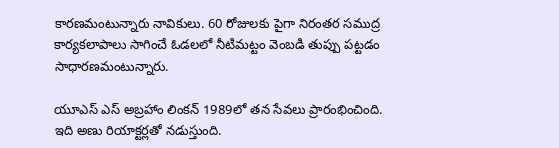కారణమంటున్నారు నావికులు. 60 రోజులకు పైగా నిరంతర సముద్ర కార్యకలాపాలు సాగించే ఓడలలో నీటిమట్టం వెంబడి తుప్పు పట్టడం సాధారణమంటున్నారు.

యూఎస్ ఎస్ అబ్రహాం లింకన్ 1989లో తన సేవలు ప్రారంభించింది. ఇది అణు రియాక్టర్లతో నడుస్తుంది.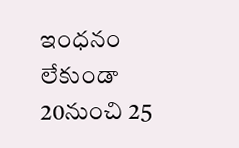ఇంధనం లేకుండా 20నుంచి 25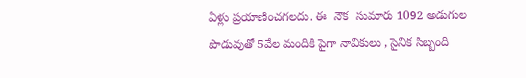ఏళ్లు ప్రయాణించగలదు. ఈ  నౌక  సుమారు 1092 అడుగుల పొడువుతో 5వేల మందికి పైగా నావికులు , సైనిక సిబ్బంది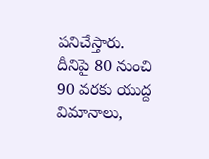పనిచేస్తారు. దీనిపై 80 నుంచి 90 వరకు యుద్ద విమానాలు,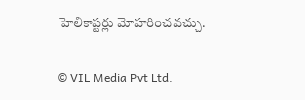హెలికాప్టర్లు మోహరించవచ్చు.

© VIL Media Pvt Ltd.